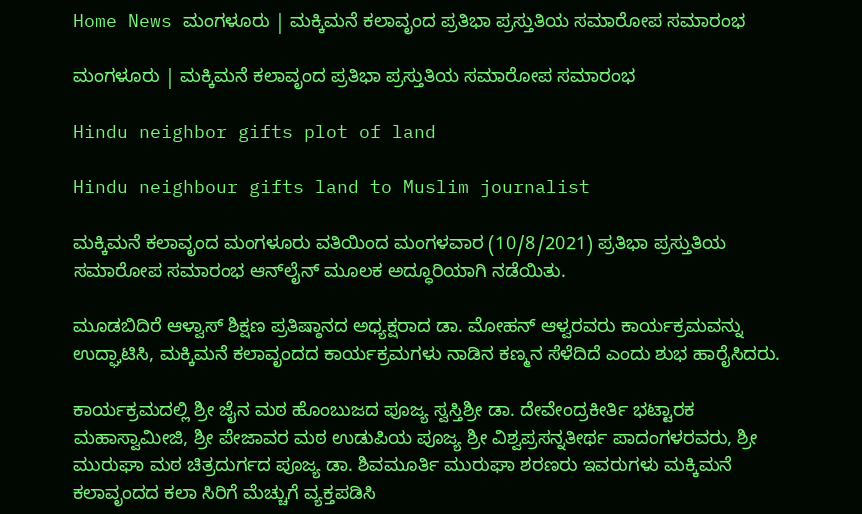Home News ಮಂಗಳೂರು | ಮಕ್ಕಿಮನೆ ಕಲಾವೃಂದ ಪ್ರತಿಭಾ ಪ್ರಸ್ತುತಿಯ ಸಮಾರೋಪ ಸಮಾರಂಭ

ಮಂಗಳೂರು | ಮಕ್ಕಿಮನೆ ಕಲಾವೃಂದ ಪ್ರತಿಭಾ ಪ್ರಸ್ತುತಿಯ ಸಮಾರೋಪ ಸಮಾರಂಭ

Hindu neighbor gifts plot of land

Hindu neighbour gifts land to Muslim journalist

ಮಕ್ಕಿಮನೆ ಕಲಾವೃಂದ ಮಂಗಳೂರು ವತಿಯಿಂದ ಮಂಗಳವಾರ (10/8/2021) ಪ್ರತಿಭಾ ಪ್ರಸ್ತುತಿಯ ಸಮಾರೋಪ ಸಮಾರಂಭ ಆನ್‍ಲೈನ್ ಮೂಲಕ ಅದ್ಧೂರಿಯಾಗಿ ನಡೆಯಿತು.

ಮೂಡಬಿದಿರೆ ಆಳ್ವಾಸ್ ಶಿಕ್ಷಣ ಪ್ರತಿಷ್ಠಾನದ ಅಧ್ಯಕ್ಷರಾದ ಡಾ. ಮೋಹನ್ ಆಳ್ವರವರು ಕಾರ್ಯಕ್ರಮವನ್ನು ಉದ್ಘಾಟಿಸಿ, ಮಕ್ಕಿಮನೆ ಕಲಾವೃಂದದ ಕಾರ್ಯಕ್ರಮಗಳು ನಾಡಿನ ಕಣ್ಮನ ಸೆಳೆದಿದೆ ಎಂದು ಶುಭ ಹಾರೈಸಿದರು.

ಕಾರ್ಯಕ್ರಮದಲ್ಲಿ ಶ್ರೀ ಜೈನ ಮಠ ಹೊಂಬುಜದ ಪೂಜ್ಯ ಸ್ವಸ್ತಿಶ್ರೀ ಡಾ. ದೇವೇಂದ್ರಕೀರ್ತಿ ಭಟ್ಟಾರಕ ಮಹಾಸ್ವಾಮೀಜಿ, ಶ್ರೀ ಪೇಜಾವರ ಮಠ ಉಡುಪಿಯ ಪೂಜ್ಯ ಶ್ರೀ ವಿಶ್ವಪ್ರಸನ್ನತೀರ್ಥ ಪಾದಂಗಳರವರು, ಶ್ರೀ ಮುರುಘಾ ಮಠ ಚಿತ್ರದುರ್ಗದ ಪೂಜ್ಯ ಡಾ. ಶಿವಮೂರ್ತಿ ಮುರುಘಾ ಶರಣರು ಇವರುಗಳು ಮಕ್ಕಿಮನೆ ಕಲಾವೃಂದದ ಕಲಾ ಸಿರಿಗೆ ಮೆಚ್ಚುಗೆ ವ್ಯಕ್ತಪಡಿಸಿ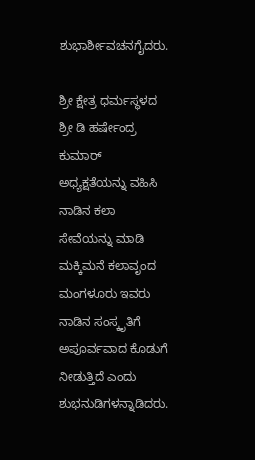ಶುಭಾರ್ಶೀವಚನಗೈದರು.

ಶ್ರೀ ಕ್ಷೇತ್ರ ಧರ್ಮಸ್ಥಳದ ಶ್ರೀ ಡಿ ಹರ್ಷೇಂದ್ರ ಕುಮಾರ್ ಅಧ್ಯಕ್ಷತೆಯನ್ನು ವಹಿಸಿ ನಾಡಿನ ಕಲಾ ಸೇವೆಯನ್ನು ಮಾಡಿ ಮಕ್ಕಿಮನೆ ಕಲಾವೃಂದ ಮಂಗಳೂರು ಇವರು ನಾಡಿನ ಸಂಸ್ಕೃತಿಗೆ ಅಪೂರ್ವವಾದ ಕೊಡುಗೆ ನೀಡುತ್ತಿದೆ ಎಂದು ಶುಭನುಡಿಗಳನ್ನಾಡಿದರು.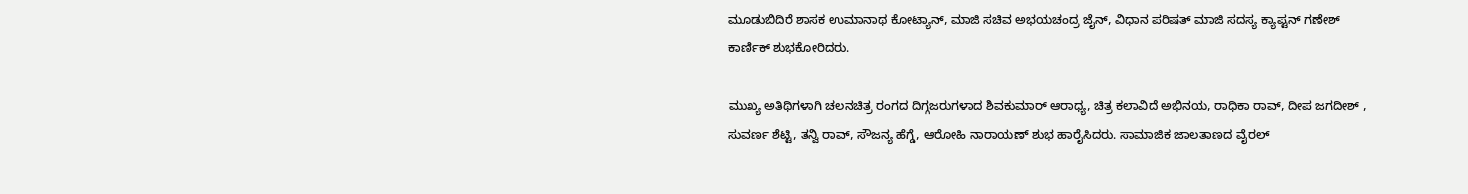ಮೂಡುಬಿದಿರೆ ಶಾಸಕ ಉಮಾನಾಥ ಕೋಟ್ಯಾನ್, ಮಾಜಿ ಸಚಿವ ಅಭಯಚಂದ್ರ ಜೈನ್, ವಿಧಾನ ಪರಿಷತ್ ಮಾಜಿ ಸದಸ್ಯ ಕ್ಯಾಪ್ಟನ್ ಗಣೇಶ್ ಕಾರ್ಣಿಕ್ ಶುಭಕೋರಿದರು.

ಮುಖ್ಯ ಅತಿಥಿಗಳಾಗಿ ಚಲನಚಿತ್ರ ರಂಗದ ದಿಗ್ಗಜರುಗಳಾದ ಶಿವಕುಮಾರ್ ಆರಾಧ್ಯ, ಚಿತ್ರ ಕಲಾವಿದೆ ಅಭಿನಯ, ರಾಧಿಕಾ ರಾವ್, ದೀಪ ಜಗದೀಶ್ , ಸುವರ್ಣ ಶೆಟ್ಟಿ, ತನ್ವಿ ರಾವ್, ಸೌಜನ್ಯ ಹೆಗ್ಡೆ, ಆರೋಹಿ ನಾರಾಯಣ್ ಶುಭ ಹಾರೈಸಿದರು. ಸಾಮಾಜಿಕ ಜಾಲತಾಣದ ವೈರಲ್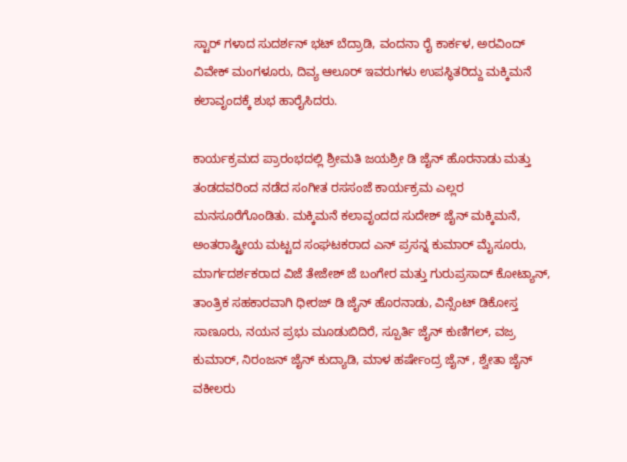ಸ್ಟಾರ್ ಗಳಾದ ಸುದರ್ಶನ್ ಭಟ್ ಬೆದ್ರಾಡಿ, ವಂದನಾ ರೈ ಕಾರ್ಕಳ, ಅರವಿಂದ್ ವಿವೇಕ್ ಮಂಗಳೂರು, ದಿವ್ಯ ಆಲೂರ್ ಇವರುಗಳು ಉಪಸ್ಥಿತರಿದ್ದು ಮಕ್ಕಿಮನೆ ಕಲಾವೃಂದಕ್ಕೆ ಶುಭ ಹಾರೈಸಿದರು.

ಕಾರ್ಯಕ್ರಮದ ಪ್ರಾರಂಭದಲ್ಲಿ ಶ್ರೀಮತಿ ಜಯಶ್ರೀ ಡಿ ಜೈನ್ ಹೊರನಾಡು ಮತ್ತು ತಂಡದವರಿಂದ ನಡೆದ ಸಂಗೀತ ರಸಸಂಜೆ ಕಾರ್ಯಕ್ರಮ ಎಲ್ಲರ ಮನಸೂರೆಗೊಂಡಿತು. ಮಕ್ಕಿಮನೆ ಕಲಾವೃಂದದ ಸುದೇಶ್ ಜೈನ್ ಮಕ್ಕಿಮನೆ, ಅಂತರಾಷ್ಟ್ರೀಯ ಮಟ್ಟದ ಸಂಘಟಕರಾದ ಎನ್ ಪ್ರಸನ್ನ ಕುಮಾರ್ ಮೈಸೂರು, ಮಾರ್ಗದರ್ಶಕರಾದ ವಿಜೆ ತೇಜೇಶ್ ಜೆ ಬಂಗೇರ ಮತ್ತು ಗುರುಪ್ರಸಾದ್ ಕೋಟ್ಯಾನ್, ತಾಂತ್ರಿಕ ಸಹಕಾರವಾಗಿ ಧೀರಜ್ ಡಿ ಜೈನ್ ಹೊರನಾಡು, ವಿನ್ಸೆಂಟ್ ಡಿಕೋಸ್ತ ಸಾಣೂರು, ನಯನ ಪ್ರಭು ಮೂಡುಬಿದಿರೆ, ಸ್ಪೂರ್ತಿ ಜೈನ್ ಕುಣಿಗಲ್, ವಜ್ರ ಕುಮಾರ್, ನಿರಂಜನ್ ಜೈನ್ ಕುದ್ಯಾಡಿ, ಮಾಳ ಹರ್ಷೇಂದ್ರ ಜೈನ್ , ಶ್ವೇತಾ ಜೈನ್ ವಕೀಲರು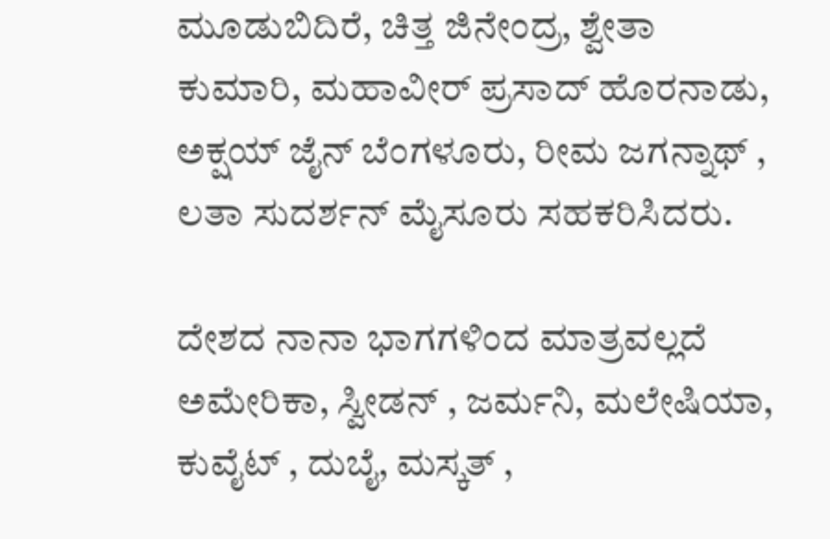ಮೂಡುಬಿದಿರೆ, ಚಿತ್ತ ಜಿನೇಂದ್ರ, ಶ್ವೇತಾ ಕುಮಾರಿ, ಮಹಾವೀರ್ ಪ್ರಸಾದ್ ಹೊರನಾಡು, ಅಕ್ಷಯ್ ಜೈನ್ ಬೆಂಗಳೂರು, ರೀಮ ಜಗನ್ನಾಥ್ , ಲತಾ ಸುದರ್ಶನ್ ಮೈಸೂರು ಸಹಕರಿಸಿದರು.

ದೇಶದ ನಾನಾ ಭಾಗಗಳಿಂದ ಮಾತ್ರವಲ್ಲದೆ ಅಮೇರಿಕಾ, ಸ್ವೀಡನ್ , ಜರ್ಮನಿ, ಮಲೇಷಿಯಾ, ಕುವೈಟ್ , ದುಬೈ, ಮಸ್ಕತ್ ,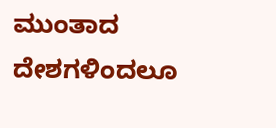ಮುಂತಾದ ದೇಶಗಳಿಂದಲೂ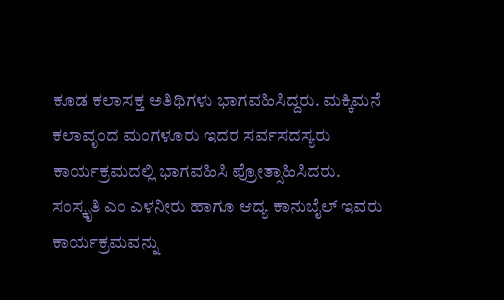ಕೂಡ ಕಲಾಸಕ್ತ ಅತಿಥಿಗಳು ಭಾಗವಹಿಸಿದ್ದರು. ಮಕ್ಕಿಮನೆ ಕಲಾವೃಂದ ಮಂಗಳೂರು ಇದರ ಸರ್ವಸದಸ್ಯರು ಕಾರ್ಯಕ್ರಮದಲ್ಲಿ ಭಾಗವಹಿಸಿ ಪ್ರೋತ್ಸಾಹಿಸಿದರು. ಸಂಸ್ಕೃತಿ ಎಂ ಎಳನೀರು ಹಾಗೂ ಆದ್ಯ ಕಾನುಬೈಲ್ ಇವರು ಕಾರ್ಯಕ್ರಮವನ್ನು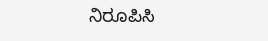ನಿರೂಪಿಸಿ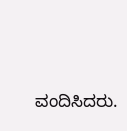ವಂದಿಸಿದರು.